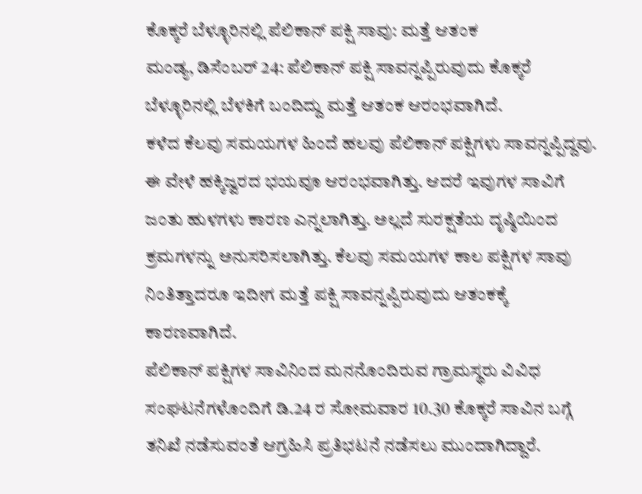ಕೊಕ್ಕರೆ ಬೆಳ್ಳೂರಿನಲ್ಲಿ ಪೆಲಿಕಾನ್ ಪಕ್ಷಿ ಸಾವು: ಮತ್ತೆ ಆತಂಕ
ಮಂಡ್ಯ, ಡಿಸೆಂಬರ್ 24: ಪೆಲಿಕಾನ್ ಪಕ್ಷಿ ಸಾವನ್ನಪ್ಪಿರುವುದು ಕೊಕ್ಕರೆ ಬೆಳ್ಳೂರಿನಲ್ಲಿ ಬೆಳಕಿಗೆ ಬಂದಿದ್ದು ಮತ್ತೆ ಆತಂಕ ಆರಂಭವಾಗಿದೆ.
ಕಳೆದ ಕೆಲವು ಸಮಯಗಳ ಹಿಂದೆ ಹಲವು ಪೆಲಿಕಾನ್ ಪಕ್ಷಿಗಳು ಸಾವನ್ನಪ್ಪಿದ್ದವು. ಈ ವೇಳೆ ಹಕ್ಕಿಜ್ವರದ ಭಯವೂ ಆರಂಭವಾಗಿತ್ತು. ಆದರೆ ಇವುಗಳ ಸಾವಿಗೆ ಜಂತು ಹುಳಗಳು ಕಾರಣ ಎನ್ನಲಾಗಿತ್ತು. ಅಲ್ಲದೆ ಸುರಕ್ಷತೆಯ ದೃಷ್ಠಿಯಿಂದ ಕ್ರಮಗಳನ್ನು ಅನುಸರಿಸಲಾಗಿತ್ತು. ಕೆಲವು ಸಮಯಗಳ ಕಾಲ ಪಕ್ಷಿಗಳ ಸಾವು ನಿಂತಿತ್ತಾದರೂ ಇದೀಗ ಮತ್ತೆ ಪಕ್ಷಿ ಸಾವನ್ನಪ್ಪಿರುವುದು ಆತಂಕಕ್ಕೆ ಕಾರಣವಾಗಿದೆ.
ಪೆಲಿಕಾನ್ ಪಕ್ಷಿಗಳ ಸಾವಿನಿಂದ ಮನನೊಂದಿರುವ ಗ್ರಾಮಸ್ಥರು ವಿವಿಧ ಸಂಘಟನೆಗಳೊಂದಿಗೆ ಡಿ.24 ರ ಸೋಮವಾರ 10.30 ಕೊಕ್ಕರೆ ಸಾವಿನ ಬಗ್ಗೆ ತನಿಖೆ ನಡೆಸುವಂತೆ ಆಗ್ರಹಿಸಿ ಪ್ರತಿಭಟನೆ ನಡೆಸಲು ಮುಂದಾಗಿದ್ದಾರೆ.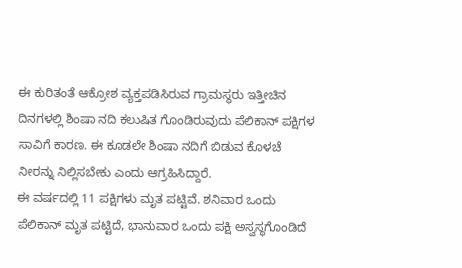ಈ ಕುರಿತಂತೆ ಆಕ್ರೋಶ ವ್ಯಕ್ತಪಡಿಸಿರುವ ಗ್ರಾಮಸ್ಥರು ಇತ್ತೀಚಿನ ದಿನಗಳಲ್ಲಿ ಶಿಂಷಾ ನದಿ ಕಲುಷಿತ ಗೊಂಡಿರುವುದು ಪೆಲಿಕಾನ್ ಪಕ್ಷಿಗಳ ಸಾವಿಗೆ ಕಾರಣ. ಈ ಕೂಡಲೇ ಶಿಂಷಾ ನದಿಗೆ ಬಿಡುವ ಕೊಳಚೆ ನೀರನ್ನು ನಿಲ್ಲಿಸಬೇಕು ಎಂದು ಆಗ್ರಹಿಸಿದ್ದಾರೆ.
ಈ ವರ್ಷದಲ್ಲಿ 11 ಪಕ್ಷಿಗಳು ಮೃತ ಪಟ್ಟಿವೆ. ಶನಿವಾರ ಒಂದು ಪೆಲಿಕಾನ್ ಮೃತ ಪಟ್ಟಿದೆ, ಭಾನುವಾರ ಒಂದು ಪಕ್ಷಿ ಅಸ್ವಸ್ಥಗೊಂಡಿದೆ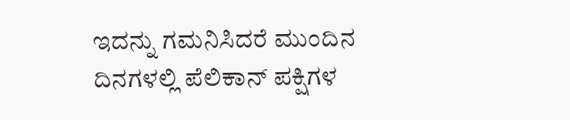ಇದನ್ನು ಗಮನಿಸಿದರೆ ಮುಂದಿನ ದಿನಗಳಲ್ಲಿ ಪೆಲಿಕಾನ್ ಪಕ್ಷಿಗಳ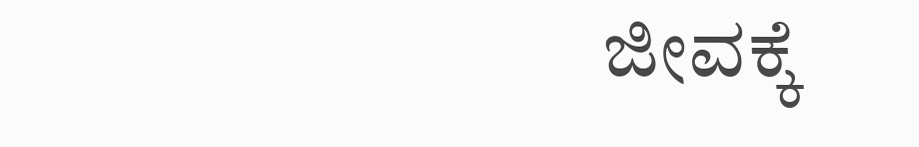ಜೀವಕ್ಕೆ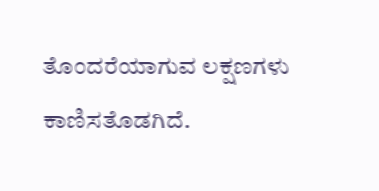ತೊಂದರೆಯಾಗುವ ಲಕ್ಷಣಗಳು ಕಾಣಿಸತೊಡಗಿದೆ.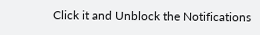Click it and Unblock the Notifications